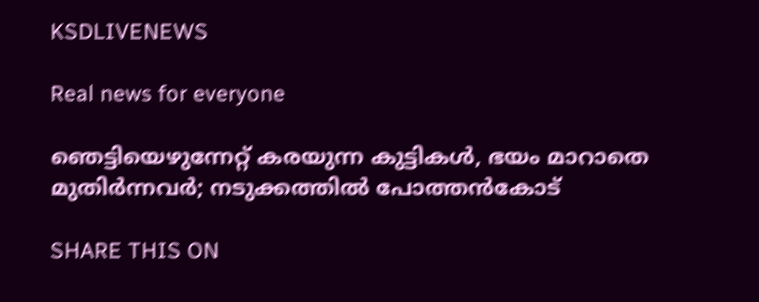KSDLIVENEWS

Real news for everyone

ഞെട്ടിയെഴുന്നേറ്റ് കരയുന്ന കുട്ടികള്‍, ഭയം മാറാതെ മുതിര്‍ന്നവര്‍; നടുക്കത്തില്‍ പോത്തന്‍കോട്‌

SHARE THIS ON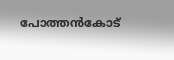പോത്തൻകോട്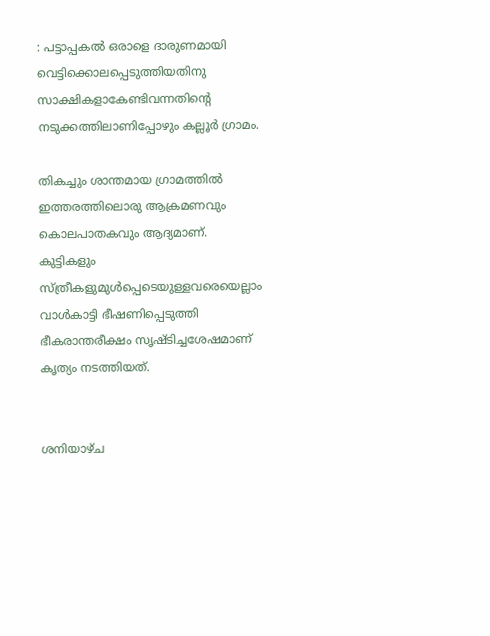: പട്ടാപ്പകൽ ഒരാളെ ദാരുണമായി വെട്ടിക്കൊലപ്പെടുത്തിയതിനു സാക്ഷികളാകേണ്ടിവന്നതിന്റെ നടുക്കത്തിലാണിപ്പോഴും കല്ലൂർ ഗ്രാമം.

തികച്ചും ശാന്തമായ ഗ്രാമത്തിൽ ഇത്തരത്തിലൊരു ആക്രമണവും കൊലപാതകവും ആദ്യമാണ്. കുട്ടികളും സ്ത്രീകളുമുൾപ്പെടെയുള്ളവരെയെല്ലാം വാൾകാട്ടി ഭീഷണിപ്പെടുത്തി ഭീകരാന്തരീക്ഷം സൃഷ്ടിച്ചശേഷമാണ് കൃത്യം നടത്തിയത്.


ശനിയാഴ്ച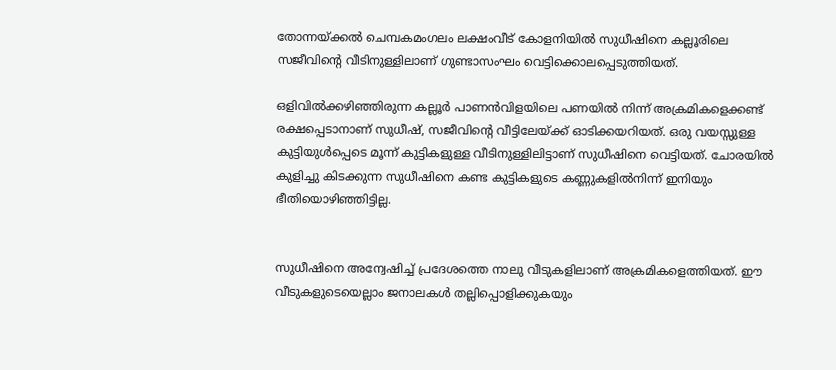തോന്നയ്ക്കൽ ചെമ്പകമംഗലം ലക്ഷംവീട് കോളനിയിൽ സുധീഷിനെ കല്ലൂരിലെ സജീവിന്റെ വീടിനുള്ളിലാണ് ഗുണ്ടാസംഘം വെട്ടിക്കൊലപ്പെടുത്തിയത്.

ഒളിവിൽക്കഴിഞ്ഞിരുന്ന കല്ലൂർ പാണൻവിളയിലെ പണയിൽ നിന്ന് അക്രമികളെക്കണ്ട് രക്ഷപ്പെടാനാണ് സുധീഷ്, സജീവിന്റെ വീട്ടിലേയ്ക്ക് ഓടിക്കയറിയത്. ഒരു വയസ്സുള്ള കുട്ടിയുൾപ്പെടെ മൂന്ന് കുട്ടികളുള്ള വീടിനുള്ളിലിട്ടാണ് സുധീഷിനെ വെട്ടിയത്. ചോരയിൽ കുളിച്ചു കിടക്കുന്ന സുധീഷിനെ കണ്ട കുട്ടികളുടെ കണ്ണുകളിൽനിന്ന് ഇനിയും ഭീതിയൊഴിഞ്ഞിട്ടില്ല.


സുധീഷിനെ അന്വേഷിച്ച് പ്രദേശത്തെ നാലു വീടുകളിലാണ് അക്രമികളെത്തിയത്. ഈ വീടുകളുടെയെല്ലാം ജനാലകൾ തല്ലിപ്പൊളിക്കുകയും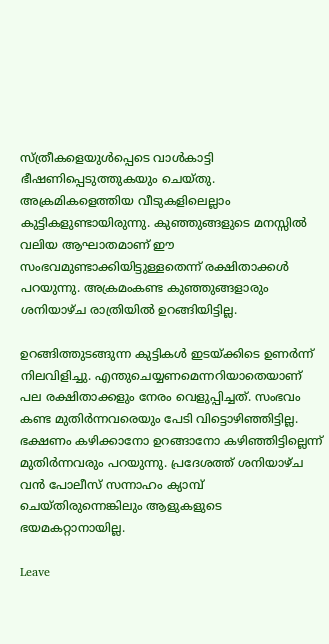സ്ത്രീകളെയുൾപ്പെടെ വാൾകാട്ടി ഭീഷണിപ്പെടുത്തുകയും ചെയ്തു. അക്രമികളെത്തിയ വീടുകളിലെല്ലാം കുട്ടികളുണ്ടായിരുന്നു. കുഞ്ഞുങ്ങളുടെ മനസ്സിൽ വലിയ ആഘാതമാണ് ഈ സംഭവമുണ്ടാക്കിയിട്ടുള്ളതെന്ന് രക്ഷിതാക്കൾ പറയുന്നു. അക്രമംകണ്ട കുഞ്ഞുങ്ങളാരും ശനിയാഴ്ച രാത്രിയിൽ ഉറങ്ങിയിട്ടില്ല.

ഉറങ്ങിത്തുടങ്ങുന്ന കുട്ടികൾ ഇടയ്ക്കിടെ ഉണർന്ന് നിലവിളിച്ചു. എന്തുചെയ്യണമെന്നറിയാതെയാണ് പല രക്ഷിതാക്കളും നേരം വെളുപ്പിച്ചത്. സംഭവം കണ്ട മുതിർന്നവരെയും പേടി വിട്ടൊഴിഞ്ഞിട്ടില്ല. ഭക്ഷണം കഴിക്കാനോ ഉറങ്ങാനോ കഴിഞ്ഞിട്ടില്ലെന്ന് മുതിർന്നവരും പറയുന്നു. പ്രദേശത്ത് ശനിയാഴ്ച വൻ പോലീസ് സന്നാഹം ക്യാമ്പ് ചെയ്തിരുന്നെങ്കിലും ആളുകളുടെ ഭയമകറ്റാനായില്ല.

Leave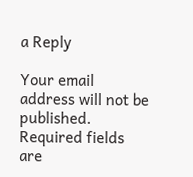a Reply

Your email address will not be published. Required fields are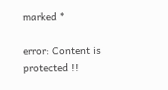marked *

error: Content is protected !!